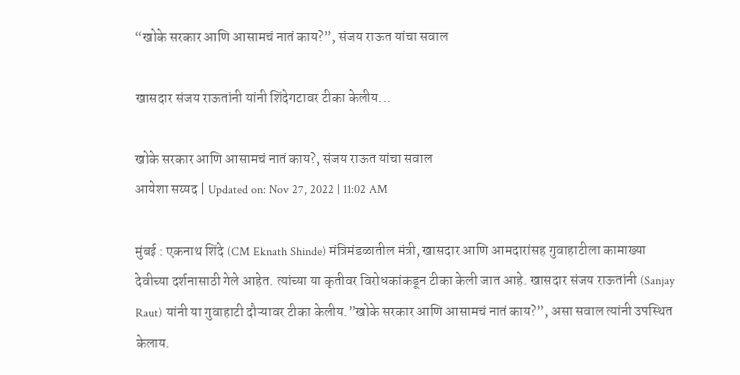“खोके सरकार आणि आसामचं नातं काय?”, संजय राऊत यांचा सवाल

खासदार संजय राऊतांनी यांनी शिंदेगटावर टीका केलीय...

खोके सरकार आणि आसामचं नातं काय?, संजय राऊत यांचा सवाल
आयेशा सय्यद | Updated on: Nov 27, 2022 | 11:02 AM

मुंबई : एकनाथ शिंदे (CM Eknath Shinde) मंत्रिमंडळातील मंत्री, खासदार आणि आमदारांसह गुवाहाटीला कामाख्या देवीच्या दर्शनासाठी गेले आहेत. त्यांच्या या कृतीवर विरोधकांकडून टीका केली जात आहे. खासदार संजय राऊतांनी (Sanjay Raut) यांनी या गुवाहाटी दौऱ्यावर टीका केलीय.”खोके सरकार आणि आसामचं नातं काय?”, असा सवाल त्यांनी उपस्थित केलाय.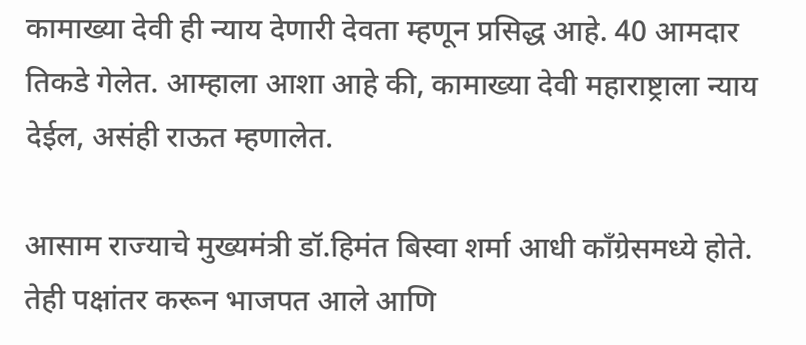कामाख्या देवी ही न्याय देणारी देवता म्हणून प्रसिद्ध आहे. 40 आमदार तिकडे गेलेत. आम्हाला आशा आहे की, कामाख्या देवी महाराष्ट्राला न्याय देईल, असंही राऊत म्हणालेत.

आसाम राज्याचे मुख्यमंत्री डॉ.हिमंत बिस्वा शर्मा आधी काँग्रेसमध्ये होते. तेही पक्षांतर करून भाजपत आले आणि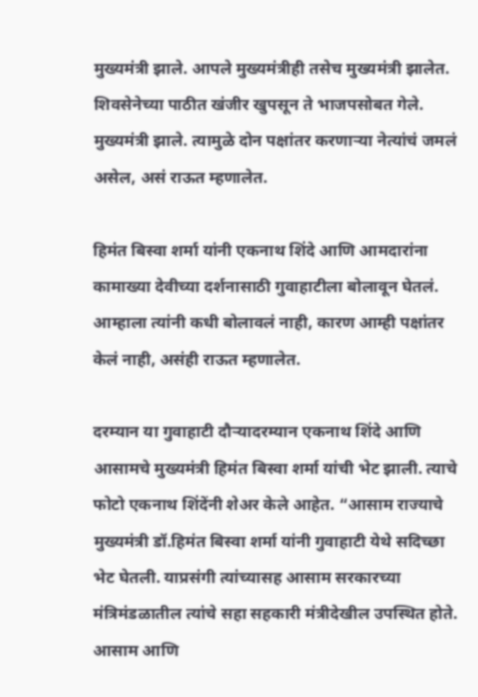मुख्यमंत्री झाले. आपले मुख्यमंत्रीही तसेच मुख्यमंत्री झालेत. शिवसेनेच्या पाठीत खंजीर खुपसून ते भाजपसोबत गेले. मुख्यमंत्री झाले. त्यामुळे दोन पक्षांतर करणाऱ्या नेत्यांचं जमलं असेल, असं राऊत म्हणालेत.

हिमंत बिस्वा शर्मा यांनी एकनाथ शिंदे आणि आमदारांना कामाख्या देवीच्या दर्शनासाठी गुवाहाटीला बोलावून घेतलं. आम्हाला त्यांनी कधी बोलावलं नाही, कारण आम्ही पक्षांतर केलं नाही, असंही राऊत म्हणालेत.

दरम्यान या गुवाहाटी दौऱ्यादरम्यान एकनाथ शिंदे आणि आसामचे मुख्यमंत्री हिमंत बिस्वा शर्मा यांची भेट झाली. त्याचे फोटो एकनाथ शिंदेंनी शेअर केले आहेत. “आसाम राज्याचे मुख्यमंत्री डॉ.हिमंत बिस्वा शर्मा यांनी गुवाहाटी येथे सदिच्छा भेट घेतली. याप्रसंगी त्यांच्यासह आसाम सरकारच्या मंत्रिमंडळातील त्यांचे सहा सहकारी मंत्रीदेखील उपस्थित होते. आसाम आणि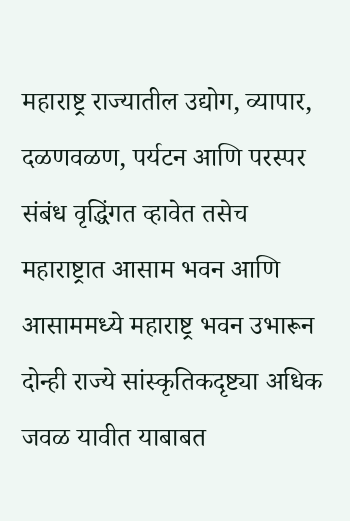महाराष्ट्र राज्यातील उद्योग, व्यापार, दळणवळण, पर्यटन आणि परस्पर संबंध वृद्धिंगत व्हावेत तसेच महाराष्ट्रात आसाम भवन आणि आसाममध्ये महाराष्ट्र भवन उभारून दोन्ही राज्ये सांस्कृतिकदृष्ट्या अधिक जवळ यावीत याबाबत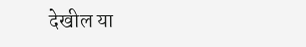देखील या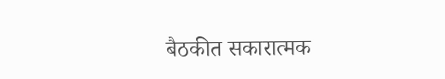बैठकीत सकारात्मक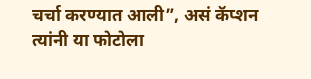चर्चा करण्यात आली”, असं कॅप्शन त्यांनी या फोटोला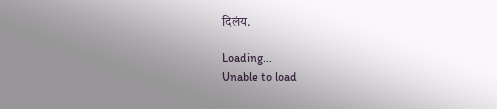दिलंय.

Loading...
Unable to load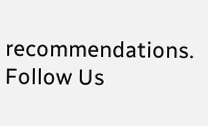recommendations.
Follow Us